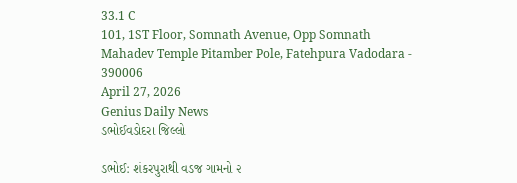33.1 C
101, 1ST Floor, Somnath Avenue, Opp Somnath Mahadev Temple Pitamber Pole, Fatehpura Vadodara - 390006
April 27, 2026
Genius Daily News
ડભોઈવડોદરા જિલ્લો

ડભોઈ: શંકરપુરાથી વડજ ગામનો ૨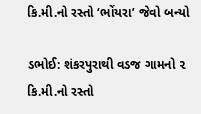કિ.મી.નો રસ્તો ‘ભોંયરા’ જેવો બન્યો

ડભોઈ: શંકરપુરાથી વડજ ગામનો ૨ કિ.મી.નો રસ્તો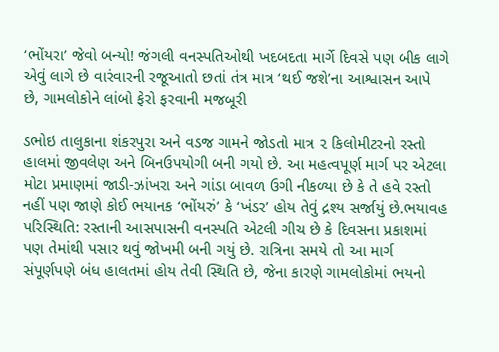‘ભોંયરા’ જેવો બન્યો! જંગલી વનસ્પતિઓથી ખદબદતા માર્ગે દિવસે પણ બીક લાગે એવું લાગે છે વારંવારની રજૂઆતો છતાં તંત્ર માત્ર ‘થઈ જશે’ના આશ્વાસન આપે છે, ગામલોકોને લાંબો ફેરો ફરવાની મજબૂરી

ડભોઇ તાલુકાના શંકરપુરા અને વડજ ગામને જોડતો માત્ર ૨ કિલોમીટરનો રસ્તો હાલમાં જીવલેણ અને બિનઉપયોગી બની ગયો છે. આ મહત્વપૂર્ણ માર્ગ પર એટલા મોટા પ્રમાણમાં જાડી-ઝાંખરા અને ગાંડા બાવળ ઉગી નીકળ્યા છે કે તે હવે રસ્તો નહીં પણ જાણે કોઈ ભયાનક ‘ભોંયરું’ કે ‘ખંડર’ હોય તેવું દ્રશ્ય સર્જાયું છે.ભયાવહ પરિસ્થિતિ: રસ્તાની આસપાસની વનસ્પતિ એટલી ગીચ છે કે દિવસના પ્રકાશમાં પણ તેમાંથી પસાર થવું જોખમી બની ગયું છે. રાત્રિના સમયે તો આ માર્ગ સંપૂર્ણપણે બંધ હાલતમાં હોય તેવી સ્થિતિ છે, જેના કારણે ગામલોકોમાં ભયનો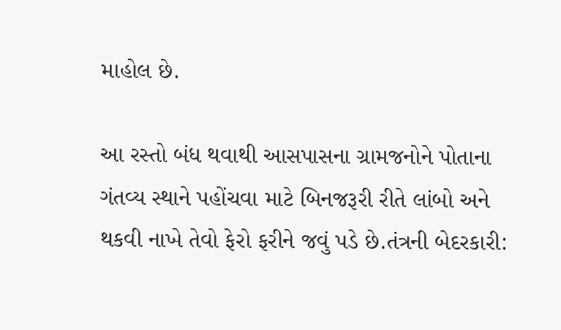માહોલ છે.

આ રસ્તો બંધ થવાથી આસપાસના ગ્રામજનોને પોતાના ગંતવ્ય સ્થાને પહોંચવા માટે બિનજરૂરી રીતે લાંબો અને થકવી નાખે તેવો ફેરો ફરીને જવું પડે છે.તંત્રની બેદરકારી: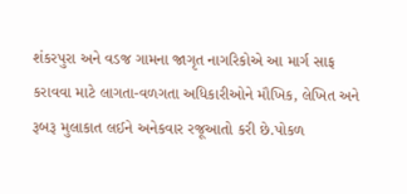શંકરપુરા અને વડજ ગામના જાગૃત નાગરિકોએ આ માર્ગ સાફ કરાવવા માટે લાગતા-વળગતા અધિકારીઓને મૌખિક, લેખિત અને રૂબરૂ મુલાકાત લઈને અનેકવાર રજૂઆતો કરી છે.પોકળ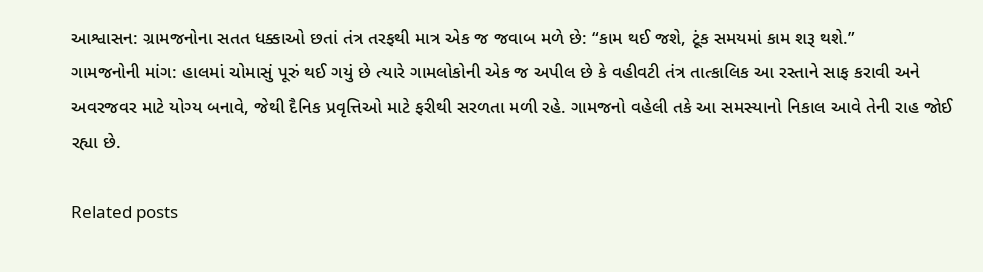આશ્વાસન: ગ્રામજનોના સતત ધક્કાઓ છતાં તંત્ર તરફથી માત્ર એક જ જવાબ મળે છે: “કામ થઈ જશે, ટૂંક સમયમાં કામ શરૂ થશે.”
ગામજનોની માંગ: હાલમાં ચોમાસું પૂરું થઈ ગયું છે ત્યારે ગામલોકોની એક જ અપીલ છે કે વહીવટી તંત્ર તાત્કાલિક આ રસ્તાને સાફ કરાવી અને અવરજવર માટે યોગ્ય બનાવે, જેથી દૈનિક પ્રવૃત્તિઓ માટે ફરીથી સરળતા મળી રહે. ગામજનો વહેલી તકે આ સમસ્યાનો નિકાલ આવે તેની રાહ જોઈ રહ્યા છે.

Related posts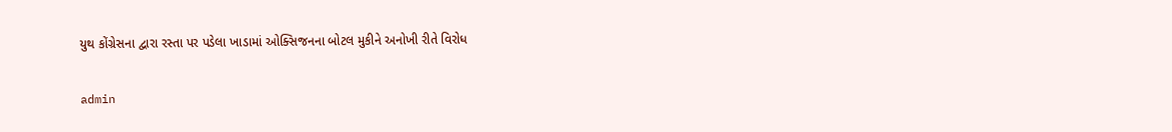યુથ કોંગ્રેસના દ્વારા રસ્તા પર પડેલા ખાડામાં ઓક્સિજનના બોટલ મુકીને અનોખી રીતે વિરોધ

admin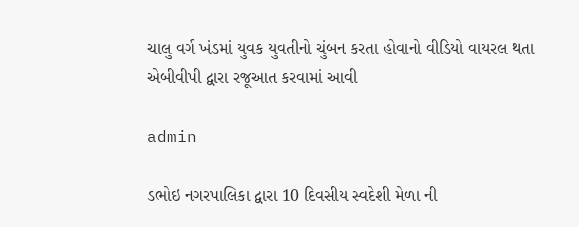ચાલુ વર્ગ ખંડમાં યુવક યુવતીનો ચુંબન કરતા હોવાનો વીડિયો વાયરલ થતા એબીવીપી દ્વારા રજૂઆત કરવામાં આવી

admin

ડભોઇ નગરપાલિકા દ્વારા 10 દિવસીય સ્વદેશી મેળા ની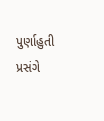પુર્ણાહુતી પ્રસંગે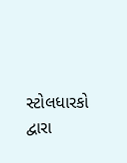સ્ટોલધારકો દ્વારા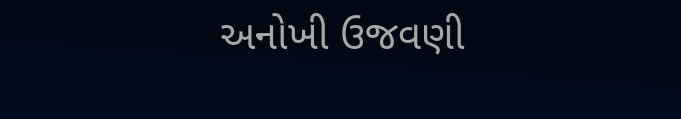અનોખી ઉજવણી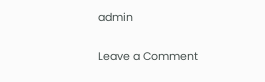admin

Leave a Comment